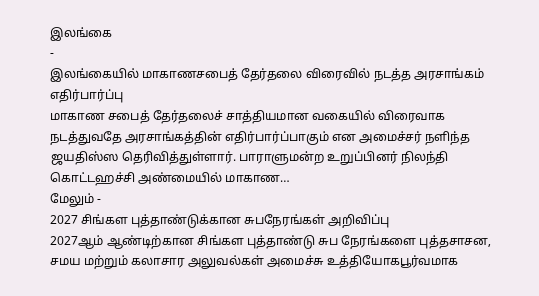இலங்கை
-
இலங்கையில் மாகாணசபைத் தேர்தலை விரைவில் நடத்த அரசாங்கம் எதிர்பார்ப்பு
மாகாண சபைத் தேர்தலைச் சாத்தியமான வகையில் விரைவாக நடத்துவதே அரசாங்கத்தின் எதிர்பார்ப்பாகும் என அமைச்சர் நளிந்த ஜயதிஸ்ஸ தெரிவித்துள்ளார். பாராளுமன்ற உறுப்பினர் நிலந்தி கொட்டஹச்சி அண்மையில் மாகாண…
மேலும் -
2027 சிங்கள புத்தாண்டுக்கான சுபநேரங்கள் அறிவிப்பு
2027ஆம் ஆண்டிற்கான சிங்கள புத்தாண்டு சுப நேரங்களை புத்தசாசன, சமய மற்றும் கலாசார அலுவல்கள் அமைச்சு உத்தியோகபூர்வமாக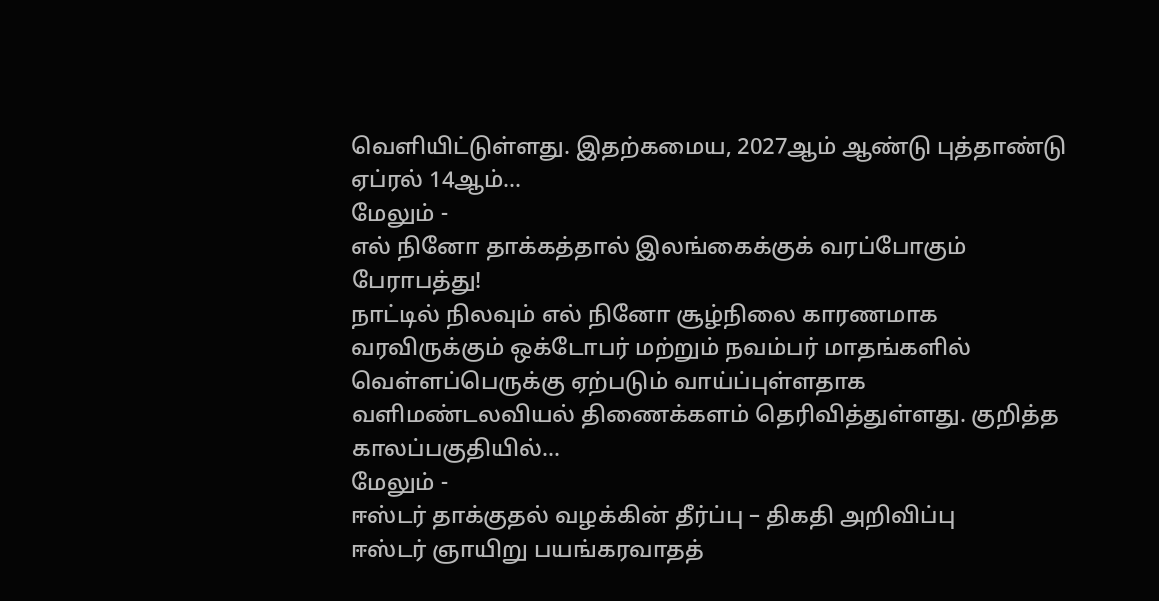வெளியிட்டுள்ளது. இதற்கமைய, 2027ஆம் ஆண்டு புத்தாண்டு ஏப்ரல் 14ஆம்…
மேலும் -
எல் நினோ தாக்கத்தால் இலங்கைக்குக் வரப்போகும் பேராபத்து!
நாட்டில் நிலவும் எல் நினோ சூழ்நிலை காரணமாக வரவிருக்கும் ஒக்டோபர் மற்றும் நவம்பர் மாதங்களில் வெள்ளப்பெருக்கு ஏற்படும் வாய்ப்புள்ளதாக வளிமண்டலவியல் திணைக்களம் தெரிவித்துள்ளது. குறித்த காலப்பகுதியில்…
மேலும் -
ஈஸ்டர் தாக்குதல் வழக்கின் தீர்ப்பு – திகதி அறிவிப்பு
ஈஸ்டர் ஞாயிறு பயங்கரவாதத்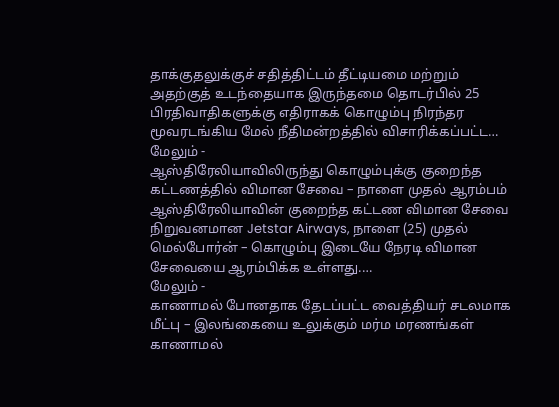தாக்குதலுக்குச் சதித்திட்டம் தீட்டியமை மற்றும் அதற்குத் உடந்தையாக இருந்தமை தொடர்பில் 25 பிரதிவாதிகளுக்கு எதிராகக் கொழும்பு நிரந்தர மூவரடங்கிய மேல் நீதிமன்றத்தில் விசாரிக்கப்பட்ட…
மேலும் -
ஆஸ்திரேலியாவிலிருந்து கொழும்புக்கு குறைந்த கட்டணத்தில் விமான சேவை – நாளை முதல் ஆரம்பம்
ஆஸ்திரேலியாவின் குறைந்த கட்டண விமான சேவை நிறுவனமான Jetstar Airways, நாளை (25) முதல் மெல்போர்ன் – கொழும்பு இடையே நேரடி விமான சேவையை ஆரம்பிக்க உள்ளது.…
மேலும் -
காணாமல் போனதாக தேடப்பட்ட வைத்தியர் சடலமாக மீட்பு – இலங்கையை உலுக்கும் மர்ம மரணங்கள்
காணாமல்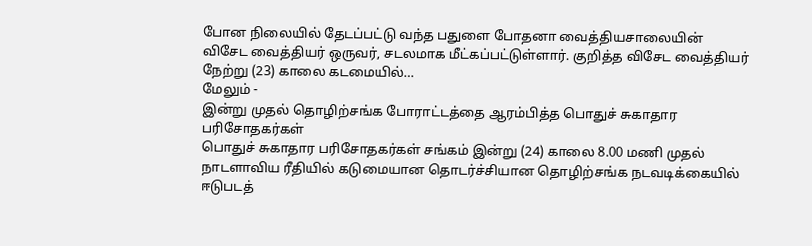போன நிலையில் தேடப்பட்டு வந்த பதுளை போதனா வைத்தியசாலையின் விசேட வைத்தியர் ஒருவர், சடலமாக மீட்கப்பட்டுள்ளார். குறித்த விசேட வைத்தியர் நேற்று (23) காலை கடமையில்…
மேலும் -
இன்று முதல் தொழிற்சங்க போராட்டத்தை ஆரம்பித்த பொதுச் சுகாதார பரிசோதகர்கள்
பொதுச் சுகாதார பரிசோதகர்கள் சங்கம் இன்று (24) காலை 8.00 மணி முதல் நாடளாவிய ரீதியில் கடுமையான தொடர்ச்சியான தொழிற்சங்க நடவடிக்கையில் ஈடுபடத்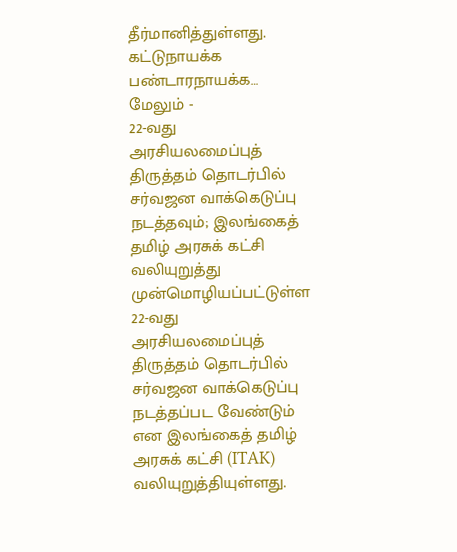தீர்மானித்துள்ளது. கட்டுநாயக்க பண்டாரநாயக்க…
மேலும் -
22-வது அரசியலமைப்புத் திருத்தம் தொடர்பில் சர்வஜன வாக்கெடுப்பு நடத்தவும்; இலங்கைத் தமிழ் அரசுக் கட்சி வலியுறுத்து
முன்மொழியப்பட்டுள்ள 22-வது அரசியலமைப்புத் திருத்தம் தொடர்பில் சர்வஜன வாக்கெடுப்பு நடத்தப்பட வேண்டும் என இலங்கைத் தமிழ் அரசுக் கட்சி (ITAK) வலியுறுத்தியுள்ளது.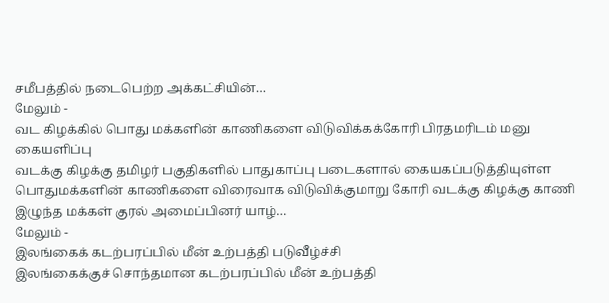சமீபத்தில் நடைபெற்ற அக்கட்சியின்…
மேலும் -
வட கிழக்கில் பொது மக்களின் காணிகளை விடுவிக்கக்கோரி பிரதமரிடம் மனு கையளிப்பு
வடக்கு கிழக்கு தமிழர் பகுதிகளில் பாதுகாப்பு படைகளால் கையகப்படுத்தியுள்ள பொதுமக்களின் காணிகளை விரைவாக விடுவிக்குமாறு கோரி வடக்கு கிழக்கு காணி இழுந்த மக்கள் குரல் அமைப்பினர் யாழ்…
மேலும் -
இலங்கைக் கடற்பரப்பில் மீன் உற்பத்தி படுவீழ்ச்சி
இலங்கைக்குச் சொந்தமான கடற்பரப்பில் மீன் உற்பத்தி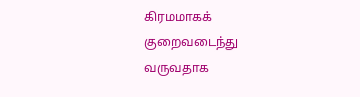கிரமமாகக் குறைவடைந்து வருவதாக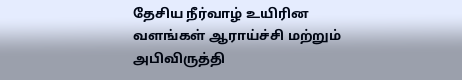தேசிய நீர்வாழ் உயிரின வளங்கள் ஆராய்ச்சி மற்றும் அபிவிருத்தி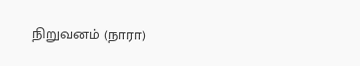நிறுவனம் (நாரா)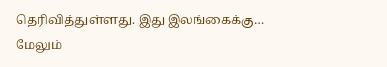தெரிவித்துள்ளது. இது இலங்கைக்கு…
மேலும்